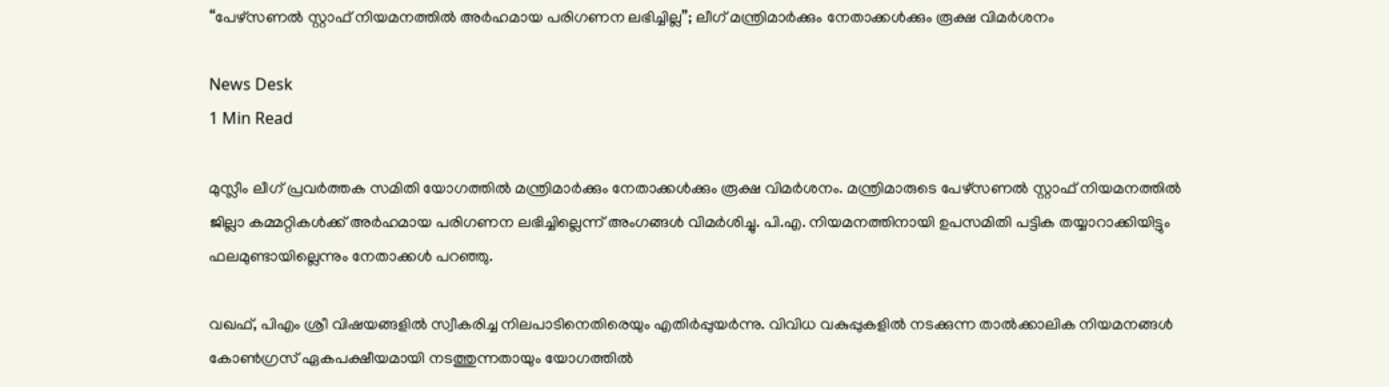“പേഴ്‌സണല്‍ സ്റ്റാഫ് നിയമനത്തില്‍ അർഹമായ പരിഗണന ലഭിച്ചില്ല”; ലീഗ് മന്ത്രിമാര്‍ക്കും നേതാക്കള്‍ക്കും രൂക്ഷ വിമര്‍ശനം

News Desk
1 Min Read

മുസ്ലീം ലീഗ് പ്രവർത്തക സമിതി യോഗത്തിൽ മന്ത്രിമാർക്കും നേതാക്കൾക്കും രൂക്ഷ വിമർശനം. മന്ത്രിമാരുടെ പേഴ്‌സണല്‍ സ്റ്റാഫ് നിയമനത്തിൽ ജില്ലാ കമ്മറ്റികൾക്ക് അർഹമായ പരിഗണന ലഭിച്ചില്ലെന്ന് അംഗങ്ങൾ വിമർശിച്ചു. പി.എ. നിയമനത്തിനായി ഉപസമിതി പട്ടിക തയ്യാറാക്കിയിട്ടും ഫലമുണ്ടായില്ലെന്നും നേതാക്കൾ പറഞ്ഞു.

വഖഫ്, പിഎം ശ്രീ വിഷയങ്ങളിൽ സ്വീകരിച്ച നിലപാടിനെതിരെയും എതിർപ്പുയർന്നു. വിവിധ വകുപ്പുകളിൽ നടക്കുന്ന താൽക്കാലിക നിയമനങ്ങൾ കോൺഗ്രസ് ഏകപക്ഷീയമായി നടത്തുന്നതായും യോഗത്തിൽ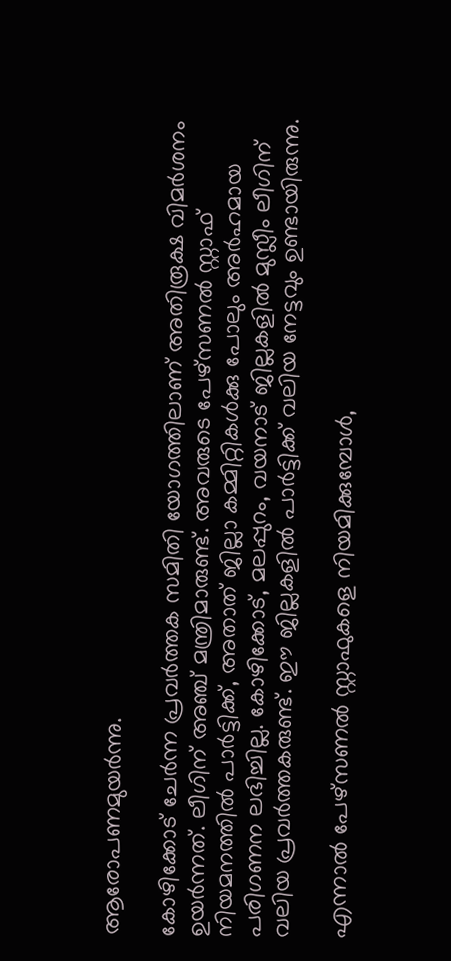ആരോപണമുയർന്നു.

കോഴിക്കോട് ചേര്‍ന്ന പ്രവര്‍ത്തക സമിതി യോഗത്തിലാണ് അതിരൂക്ഷ വിമര്‍ശനം ഉയര്‍ന്നത്. ലീഗിന് അഞ്ച് മന്ത്രിമാരുണ്ട്. അവരുടെ പേഴ്‌സണല്‍ സ്റ്റാഫ് നിയമനത്തില്‍ പാര്‍ട്ടിക്ക്, അതാത് ജില്ലാ കമ്മിറ്റികള്‍ക്കു പോലും അര്‍ഹമായ പരിഗണന ലഭിച്ചില്ല. കോഴിക്കോട്, മലപ്പുറം, വയനാട് ജില്ലകളില്‍ മുസ്ലീം ലീഗിന് വലിയ പ്രവര്‍ത്തകരുണ്ട്. ഈ ജില്ലകളില്‍ പാര്‍ട്ടിക്ക് വലിയ നേട്ടവും ഉണ്ടായിരുന്നു.

എന്നാല്‍ പേഴ്‌സണല്‍ സ്റ്റാഫുകളെ നിയമിക്കുമ്പോള്‍,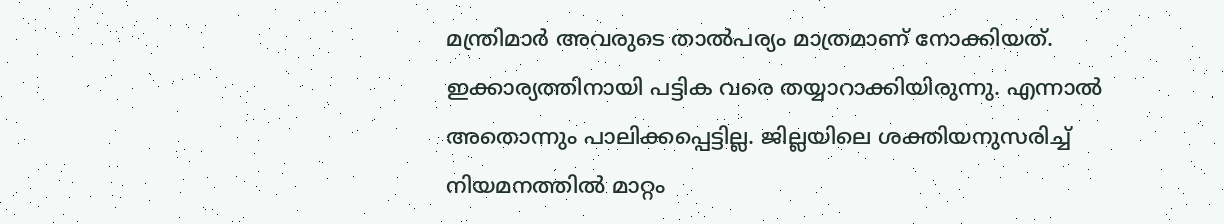മന്ത്രിമാര്‍ അവരുടെ താല്‍പര്യം മാത്രമാണ് നോക്കിയത്. ഇക്കാര്യത്തിനായി പട്ടിക വരെ തയ്യാറാക്കിയിരുന്നു. എന്നാല്‍ അതൊന്നും പാലിക്കപ്പെട്ടില്ല. ജില്ലയിലെ ശക്തിയനുസരിച്ച് നിയമനത്തില്‍ മാറ്റം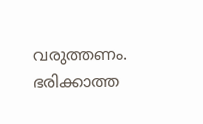വരുത്തണം. ഭരിക്കാത്ത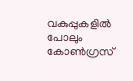വകുപ്പുകളില്‍ പോലും കോണ്‍ഗ്രസ്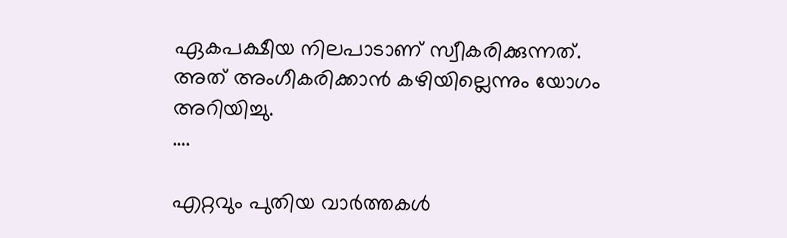ഏകപക്ഷീയ നിലപാടാണ് സ്വീകരിക്കുന്നത്. അത് അംഗീകരിക്കാന്‍ കഴിയില്ലെന്നും യോഗം അറിയിച്ചു.
….

എറ്റവും പുതിയ വാർത്തകൾ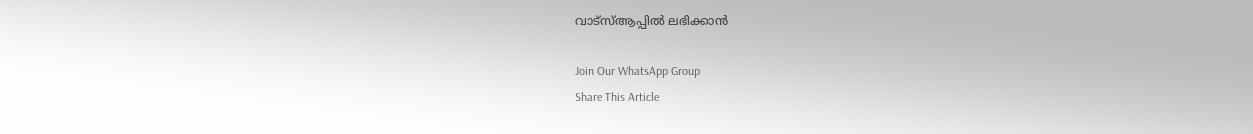വാട്സ്ആപ്പിൽ ലഭിക്കാൻ

Join Our WhatsApp Group
Share This Article